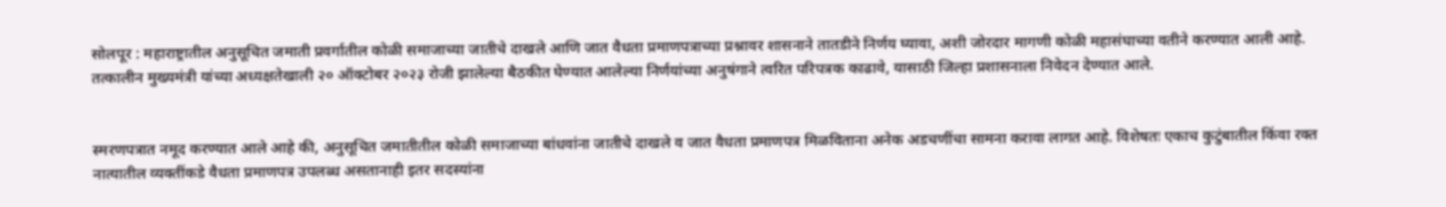सोलपूर : महाराष्ट्रातील अनुसूचित जमाती प्रवर्गातील कोळी समाजाच्या जातीचे दाखले आणि जात वैधता प्रमाणपत्राच्या प्रश्नावर शासनाने तातडीने निर्णय घ्यावा, अशी जोरदार मागणी कोळी महासंघाच्या वतीने करण्यात आली आहे. तत्कालीन मुख्यमंत्री यांच्या अध्यक्षतेखाली २० ऑक्टोबर २०२३ रोजी झालेल्या बैठकीत घेण्यात आलेल्या निर्णयांच्या अनुषंगाने त्वरित परिपत्रक काढावे, यासाठी जिल्हा प्रशासनाला निवेदन देण्यात आले.


स्मरणपत्रात नमूद करण्यात आले आहे की, अनुसूचित जमातीतील कोळी समाजाच्या बांधवांना जातीचे दाखले व जात वैधता प्रमाणपत्र मिळविताना अनेक अडचणींचा सामना करावा लागत आहे. विशेषतः एकाच कुटुंबातील किंवा रक्त नात्यातील व्यक्तींकडे वैधता प्रमाणपत्र उपलब्ध असतानाही इतर सदस्यांना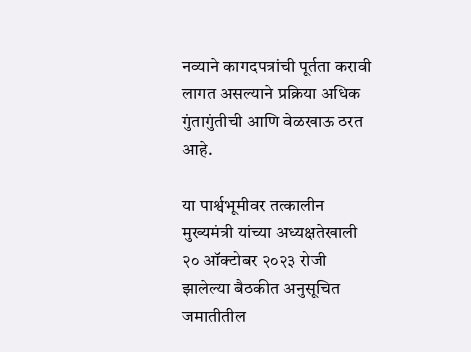नव्याने कागदपत्रांची पूर्तता करावी लागत असल्याने प्रक्रिया अधिक गुंतागुंतीची आणि वेळखाऊ ठरत आहे.

या पार्श्वभूमीवर तत्कालीन मुख्यमंत्री यांच्या अध्यक्षतेखाली २० ऑक्टोबर २०२३ रोजी झालेल्या बैठकीत अनुसूचित जमातीतील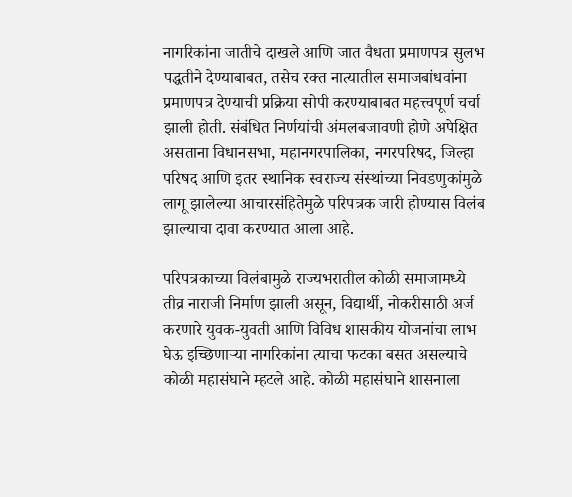नागरिकांना जातीचे दाखले आणि जात वैधता प्रमाणपत्र सुलभ पद्धतीने देण्याबाबत, तसेच रक्त नात्यातील समाजबांधवांना प्रमाणपत्र देण्याची प्रक्रिया सोपी करण्याबाबत महत्त्वपूर्ण चर्चा झाली होती. संबंधित निर्णयांची अंमलबजावणी होणे अपेक्षित असताना विधानसभा, महानगरपालिका, नगरपरिषद, जिल्हा परिषद आणि इतर स्थानिक स्वराज्य संस्थांच्या निवडणुकांमुळे लागू झालेल्या आचारसंहितेमुळे परिपत्रक जारी होण्यास विलंब झाल्याचा दावा करण्यात आला आहे.

परिपत्रकाच्या विलंबामुळे राज्यभरातील कोळी समाजामध्ये तीव्र नाराजी निर्माण झाली असून, विद्यार्थी, नोकरीसाठी अर्ज करणारे युवक-युवती आणि विविध शासकीय योजनांचा लाभ घेऊ इच्छिणाऱ्या नागरिकांना त्याचा फटका बसत असल्याचे कोळी महासंघाने म्हटले आहे. कोळी महासंघाने शासनाला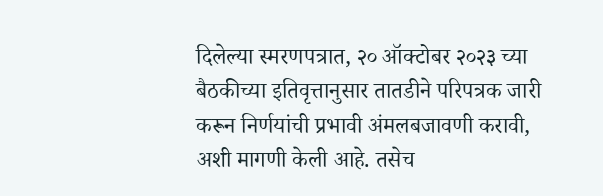दिलेल्या स्मरणपत्रात, २० ऑक्टोबर २०२३ च्या बैठकीच्या इतिवृत्तानुसार तातडीने परिपत्रक जारी करून निर्णयांची प्रभावी अंमलबजावणी करावी, अशी मागणी केली आहे. तसेच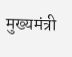मुख्यमंत्री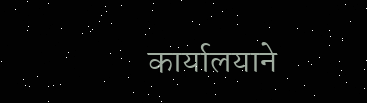कार्यालयाने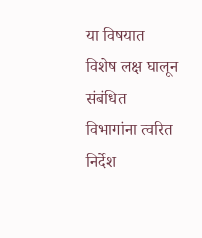या विषयात विशेष लक्ष घालून संबंधित विभागांना त्वरित निर्देश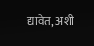द्यावेत, अशी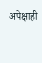अपेक्षाही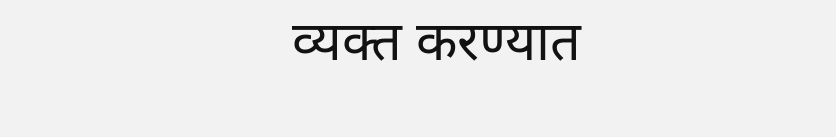व्यक्त करण्यात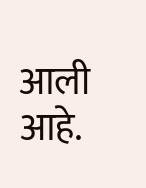आली आहे.